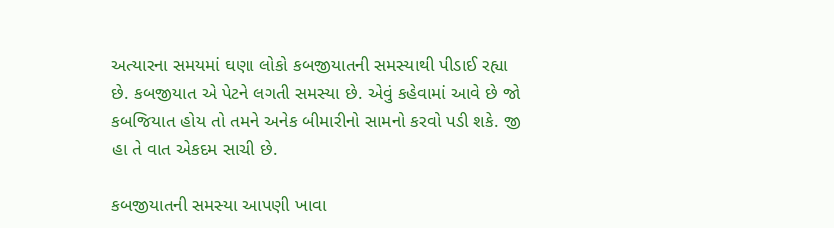અત્યારના સમયમાં ઘણા લોકો કબજીયાતની સમસ્યાથી પીડાઈ રહ્યા છે. કબજીયાત એ પેટને લગતી સમસ્યા છે. એવું કહેવામાં આવે છે જો કબજિયાત હોય તો તમને અનેક બીમારીનો સામનો કરવો પડી શકે. જી હા તે વાત એકદમ સાચી છે.

કબજીયાતની સમસ્યા આપણી ખાવા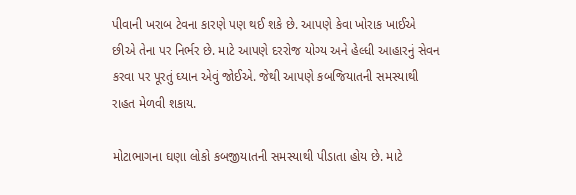પીવાની ખરાબ ટેવના કારણે પણ થઈ શકે છે. આપણે કેવા ખોરાક ખાઈએ છીએ તેના પર નિર્ભર છે. માટે આપણે દરરોજ યોગ્ય અને હેલ્ધી આહારનું સેવન કરવા પર પૂરતું ઘ્યાન એવું જોઈએ. જેથી આપણે કબજિયાતની સમસ્યાથી રાહત મેળવી શકાય.

મોટાભાગના ઘણા લોકો કબજીયાતની સમસ્યાથી પીડાતા હોય છે. માટે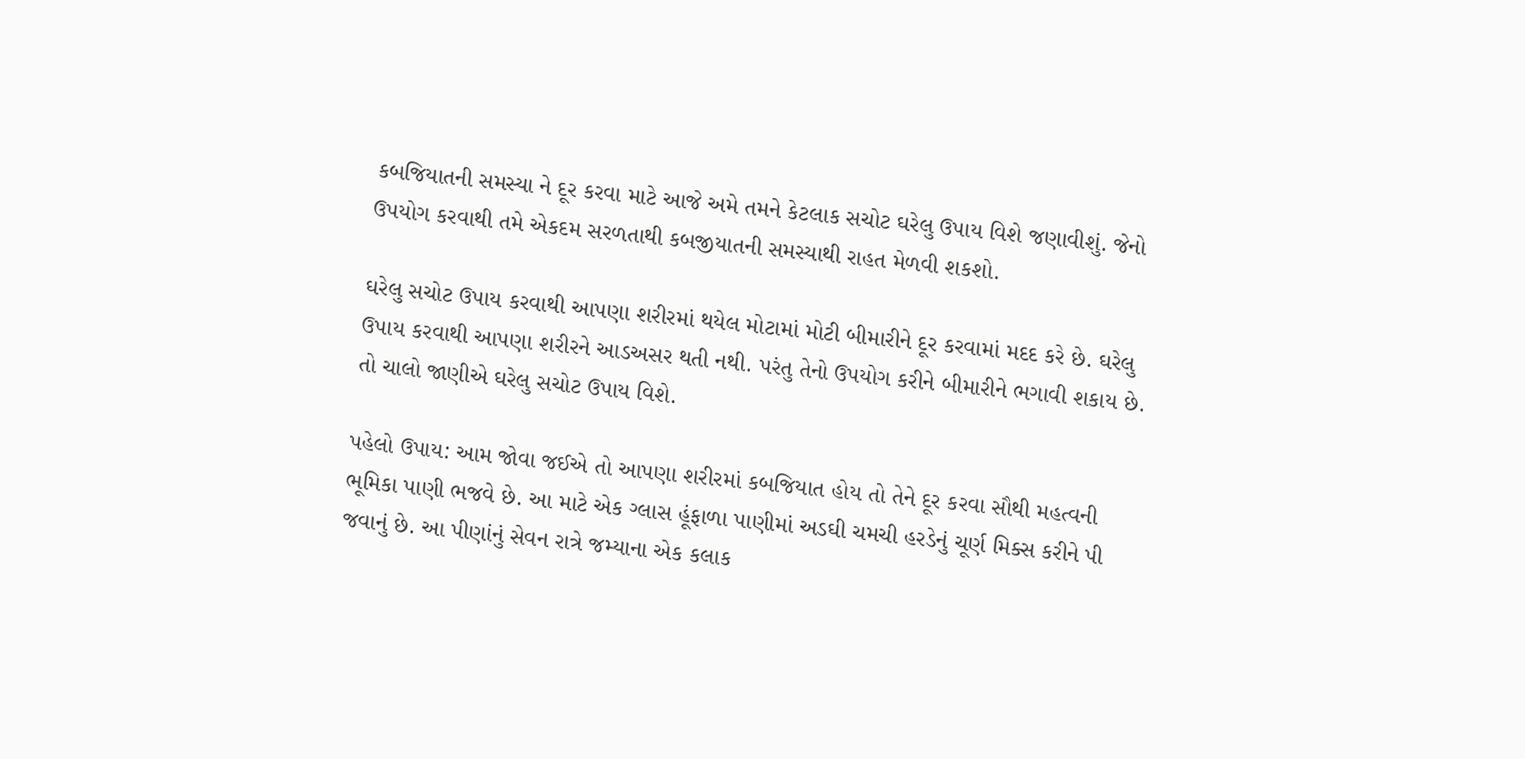કબજિયાતની સમસ્યા ને દૂર કરવા માટે આજે અમે તમને કેટલાક સચોટ ઘરેલુ ઉપાય વિશે જણાવીશું. જેનો ઉપયોગ કરવાથી તમે એકદમ સરળતાથી કબજીયાતની સમસ્યાથી રાહત મેળવી શકશો.

ઘરેલુ સચોટ ઉપાય કરવાથી આપણા શરીરમાં થયેલ મોટામાં મોટી બીમારીને દૂર કરવામાં મદદ કરે છે. ઘરેલુ ઉપાય કરવાથી આપણા શરીરને આડઅસર થતી નથી. પરંતુ તેનો ઉપયોગ કરીને બીમારીને ભગાવી શકાય છે. તો ચાલો જાણીએ ઘરેલુ સચોટ ઉપાય વિશે.

પહેલો ઉપાય: આમ જોવા જઈએ તો આપણા શરીરમાં કબજિયાત હોય તો તેને દૂર કરવા સૌથી મહત્વની ભૂમિકા પાણી ભજવે છે. આ માટે એક ગ્લાસ હૂંફાળા પાણીમાં અડઘી ચમચી હરડેનું ચૂર્ણ મિક્સ કરીને પી જવાનું છે. આ પીણાંનું સેવન રાત્રે જમ્યાના એક કલાક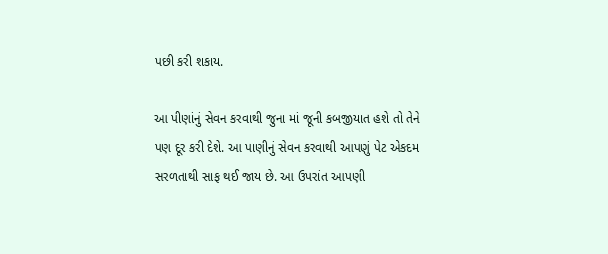પછી કરી શકાય.

આ પીણાંનું સેવન કરવાથી જુના માં જૂની કબજીયાત હશે તો તેને પણ દૂર કરી દેશે. આ પાણીનું સેવન કરવાથી આપણું પેટ એકદમ સરળતાથી સાફ થઈ જાય છે. આ ઉપરાંત આપણી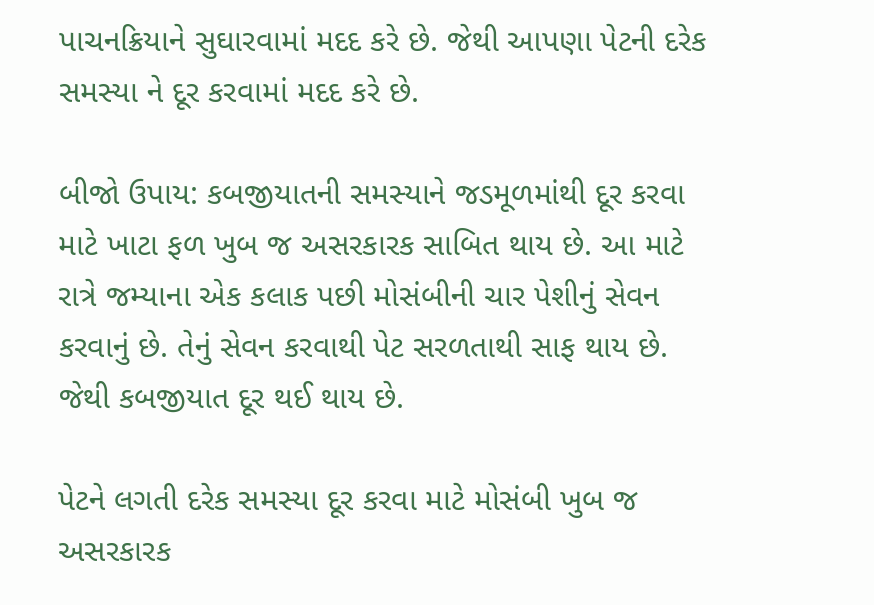પાચનક્રિયાને સુઘારવામાં મદદ કરે છે. જેથી આપણા પેટની દરેક સમસ્યા ને દૂર કરવામાં મદદ કરે છે.

બીજો ઉપાય: કબજીયાતની સમસ્યાને જડમૂળમાંથી દૂર કરવા માટે ખાટા ફળ ખુબ જ અસરકારક સાબિત થાય છે. આ માટે રાત્રે જમ્યાના એક કલાક પછી મોસંબીની ચાર પેશીનું સેવન કરવાનું છે. તેનું સેવન કરવાથી પેટ સરળતાથી સાફ થાય છે. જેથી કબજીયાત દૂર થઈ થાય છે.

પેટને લગતી દરેક સમસ્યા દૂર કરવા માટે મોસંબી ખુબ જ અસરકારક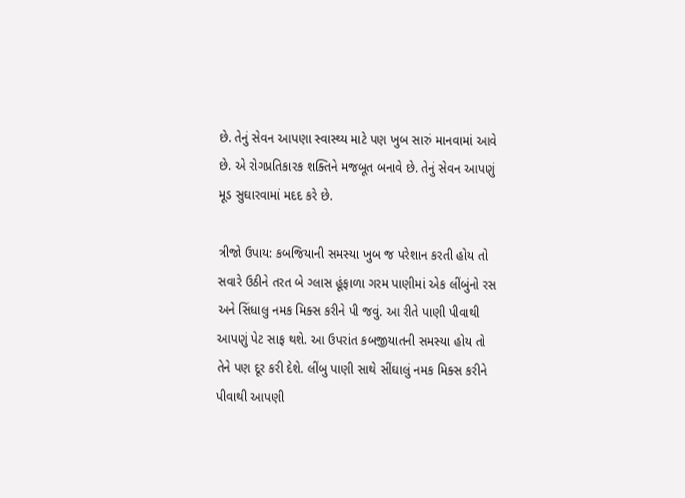છે. તેનું સેવન આપણા સ્વાસ્થ્ય માટે પણ ખુબ સારું માનવામાં આવે છે. એ રોગપ્રતિકારક શક્તિને મજબૂત બનાવે છે. તેનું સેવન આપણું મૂડ સુઘારવામાં મદદ કરે છે.

ત્રીજો ઉપાય: કબજિયાની સમસ્યા ખુબ જ પરેશાન કરતી હોય તો સવારે ઉઠીને તરત બે ગ્લાસ હૂંફાળા ગરમ પાણીમાં એક લીંબુંનો રસ અને સિંધાલુ નમક મિક્સ કરીને પી જવું. આ રીતે પાણી પીવાથી આપણું પેટ સાફ થશે. આ ઉપરાંત કબજીયાતની સમસ્યા હોય તો તેને પણ દૂર કરી દેશે. લીંબુ પાણી સાથે સીંઘાલું નમક મિક્સ કરીને પીવાથી આપણી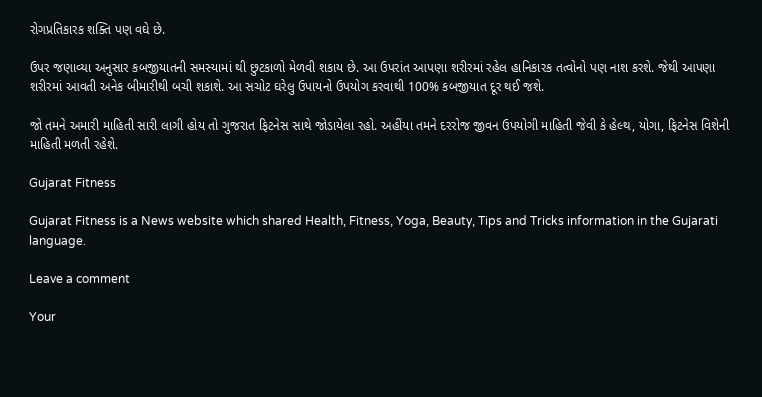રોગપ્રતિકારક શક્તિ પણ વઘે છે.

ઉપર જણાવ્યા અનુસાર કબજીયાતની સમસ્યામાં થી છુટકાળો મેળવી શકાય છે. આ ઉપરાંત આપણા શરીરમાં રહેલ હાનિકારક તત્વોનો પણ નાશ કરશે. જેથી આપણા શરીરમાં આવતી અનેક બીમારીથી બચી શકાશે. આ સચોટ ઘરેલુ ઉપાયનો ઉપયોગ કરવાથી 100% કબજીયાત દૂર થઈ જશે.

જો તમને અમારી માહિતી સારી લાગી હોય તો ગુજરાત ફિટનેસ સાથે જોડાયેલા રહો. અહીંયા તમને દરરોજ જીવન ઉપયોગી માહિતી જેવી કે હેલ્થ, યોગા, ફિટનેસ વિશેની માહિતી મળતી રહેશે.

Gujarat Fitness

Gujarat Fitness is a News website which shared Health, Fitness, Yoga, Beauty, Tips and Tricks information in the Gujarati language.

Leave a comment

Your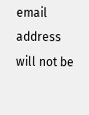email address will not be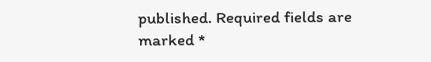published. Required fields are marked *